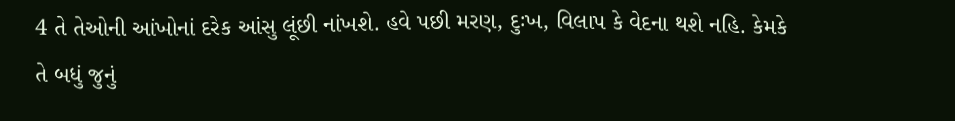4 તે તેઓની આંખોનાં દરેક આંસુ લૂંછી નાંખશે. હવે પછી મરણ, દુઃખ, વિલાપ કે વેદના થશે નહિ. કેમકે તે બધું જુનું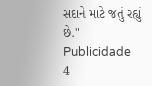સદાને માટે જતું રહ્યું છે."
Publicidade
4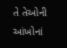તે તેઓની આંખોનાં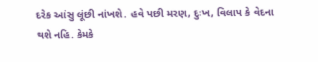દરેક આંસુ લૂંછી નાંખશે. હવે પછી મરણ, દુઃખ, વિલાપ કે વેદના થશે નહિ. કેમકે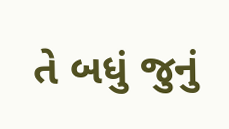તે બધું જુનું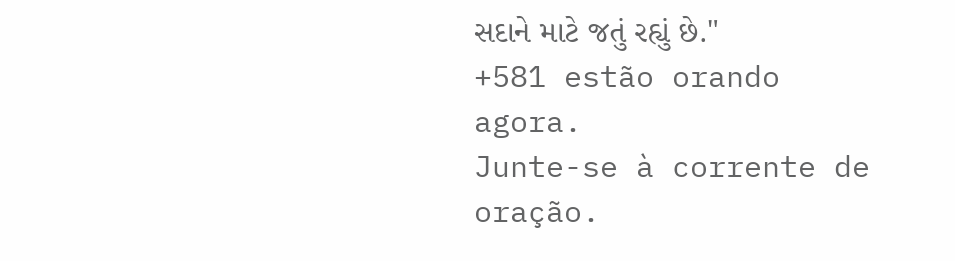સદાને માટે જતું રહ્યું છે."
+581 estão orando agora.
Junte-se à corrente de oração.